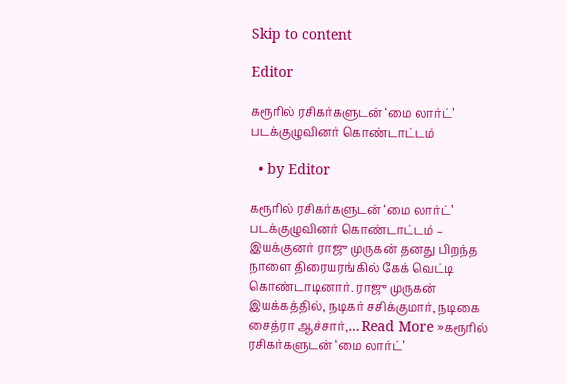Skip to content

Editor

கரூரில் ரசிகர்களுடன் ‘மை லார்ட்’ படக்குழுவினர் கொண்டாட்டம்

  • by Editor

கரூரில் ரசிகர்களுடன் ‘மை லார்ட்’ படக்குழுவினர் கொண்டாட்டம் – இயக்குனர் ராஜு முருகன் தனது பிறந்த நாளை திரையரங்கில் கேக் வெட்டி கொண்டாடினார். ராஜு முருகன் இயக்கத்தில், நடிகர் சசிக்குமார், நடிகை சைத்ரா ஆச்சார்,… Read More »கரூரில் ரசிகர்களுடன் ‘மை லார்ட்’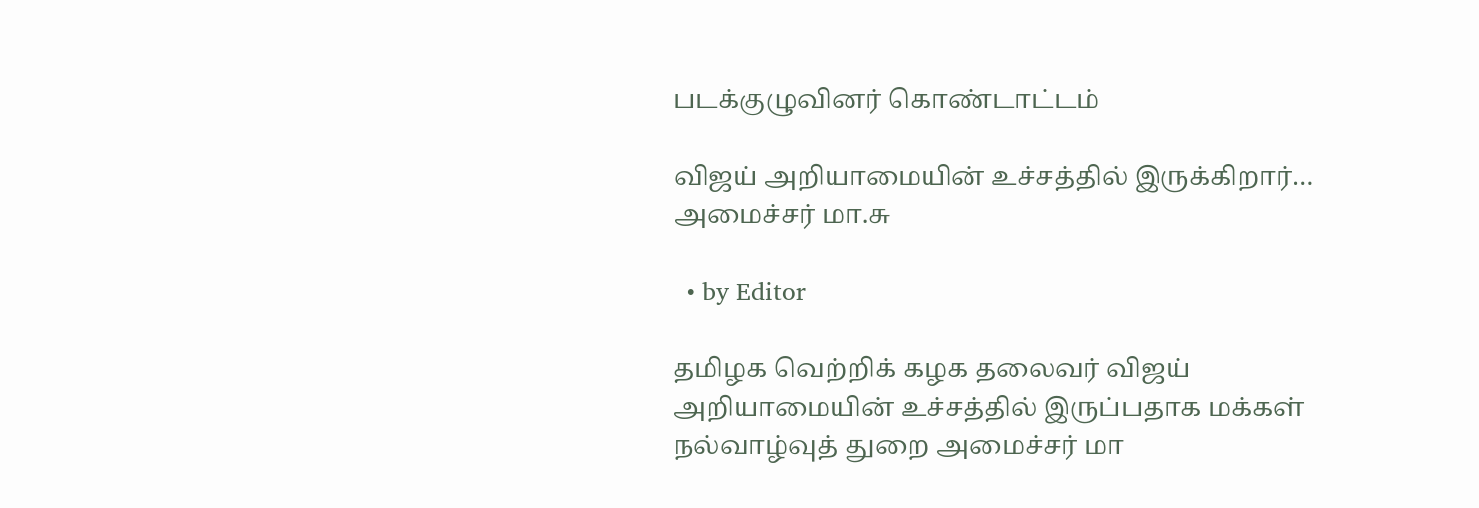படக்குழுவினர் கொண்டாட்டம்

விஜய் அறியாமையின் உச்சத்தில் இருக்கிறார்… அமைச்சர் மா.சு

  • by Editor

தமிழக வெற்றிக் கழக தலைவர் விஜய் அறியாமையின் உச்சத்தில் இருப்பதாக மக்கள் நல்வாழ்வுத் துறை அமைச்சர் மா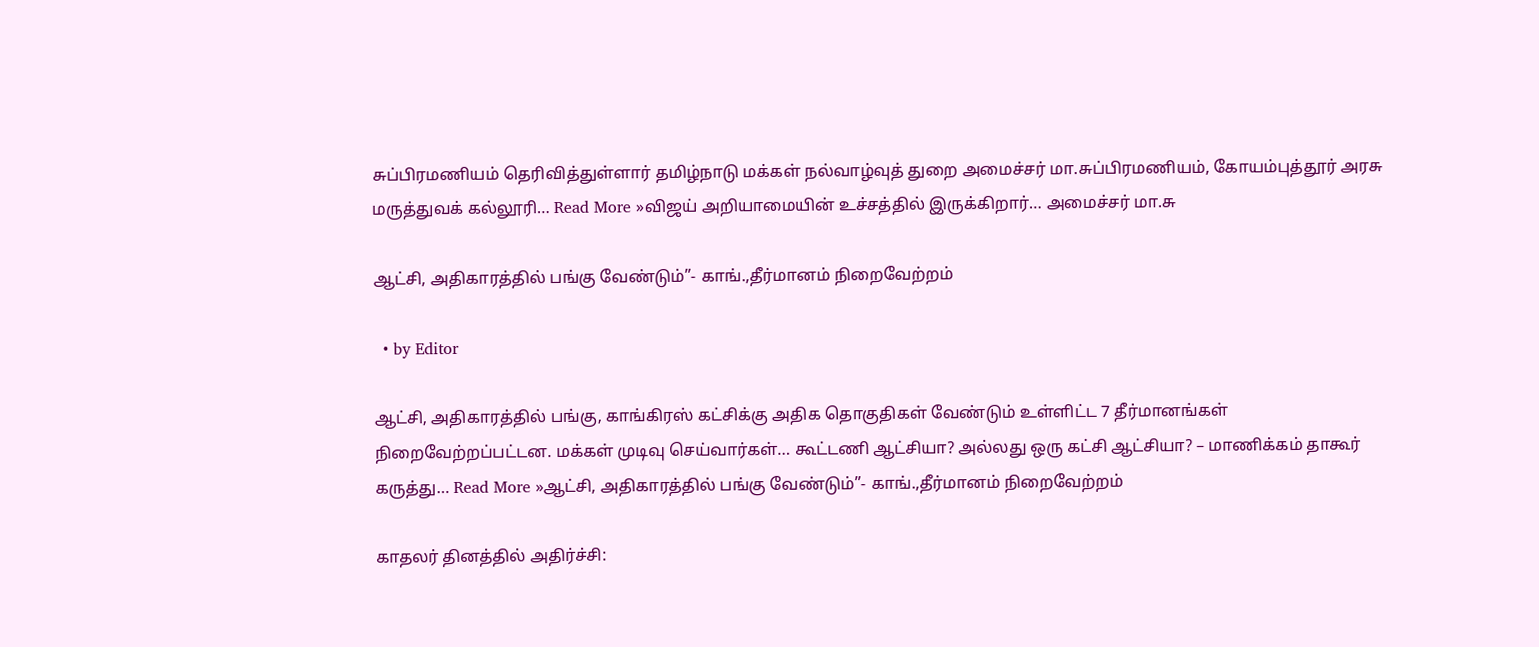சுப்பிரமணியம் தெரிவித்துள்ளார் தமிழ்நாடு மக்கள் நல்வாழ்வுத் துறை அமைச்சர் மா.சுப்பிரமணியம், கோயம்புத்தூர் அரசு மருத்துவக் கல்லூரி… Read More »விஜய் அறியாமையின் உச்சத்தில் இருக்கிறார்… அமைச்சர் மா.சு

ஆட்சி, அதிகாரத்தில் பங்கு வேண்டும்”- காங்.,தீர்மானம் நிறைவேற்றம்

  • by Editor

ஆட்சி, அதிகாரத்தில் பங்கு, காங்கிரஸ் கட்சிக்கு அதிக தொகுதிகள் வேண்டும் உள்ளிட்ட 7 தீர்மானங்கள் நிறைவேற்றப்பட்டன. மக்கள் முடிவு செய்வார்கள்… கூட்டணி ஆட்சியா? அல்லது ஒரு கட்சி ஆட்சியா? – மாணிக்கம் தாகூர் கருத்து… Read More »ஆட்சி, அதிகாரத்தில் பங்கு வேண்டும்”- காங்.,தீர்மானம் நிறைவேற்றம்

காதலர் தினத்தில் அதிர்ச்சி: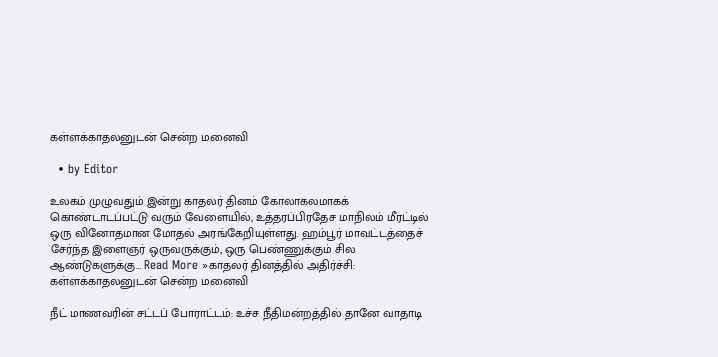கள்ளக்காதலனுடன் சென்ற மனைவி

  • by Editor

உலகம் முழுவதும் இன்று காதலர் தினம் கோலாகலமாகக் கொண்டாடப்பட்டு வரும் வேளையில், உத்தரப்பிரதேச மாநிலம் மீரட்டில் ஒரு வினோதமான மோதல் அரங்கேறியுள்ளது. ஹம்பூர் மாவட்டத்தைச் சேர்ந்த இளைஞர் ஒருவருக்கும், ஒரு பெண்ணுக்கும் சில ஆண்டுகளுக்கு… Read More »காதலர் தினத்தில் அதிர்ச்சி: கள்ளக்காதலனுடன் சென்ற மனைவி

நீட் மாணவரின் சட்டப் போராட்டம்: உச்ச நீதிமன்றத்தில் தானே வாதாடி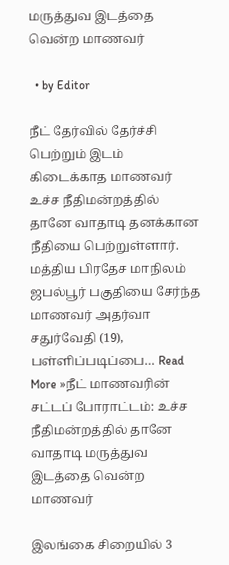மருத்துவ இடத்தை வென்ற மாணவர்

  • by Editor

நீட் தேர்வில் தேர்ச்சி பெற்றும் இடம் கிடைக்காத மாணவர் உச்ச நீதிமன்றத்தில் தானே வாதாடி தனக்கான நீதியை பெற்றுள்ளார். மத்திய பிரதேச மாநிலம் ஜபல்பூர் பகுதியை சேர்ந்த மாணவர் அதர்வா சதுர்வேதி (19), பள்ளிப்படிப்பை… Read More »நீட் மாணவரின் சட்டப் போராட்டம்: உச்ச நீதிமன்றத்தில் தானே வாதாடி மருத்துவ இடத்தை வென்ற மாணவர்

இலங்கை சிறையில் 3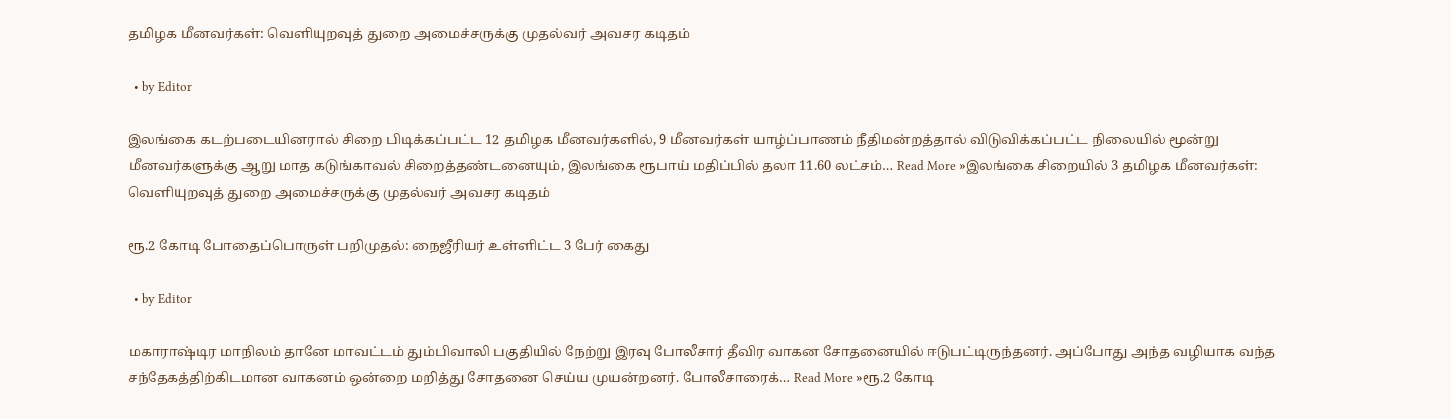தமிழக மீனவர்கள்: வெளியுறவுத் துறை அமைச்சருக்கு முதல்வர் அவசர கடிதம்

  • by Editor

இலங்கை கடற்படையினரால் சிறை பிடிக்கப்பட்ட 12 தமிழக மீனவர்களில், 9 மீனவர்கள் யாழ்ப்பாணம் நீதிமன்றத்தால் விடுவிக்கப்பட்ட நிலையில் மூன்று மீனவர்களுக்கு ஆறு மாத கடுங்காவல் சிறைத்தண்டனையும், இலங்கை ரூபாய் மதிப்பில் தலா 11.60 லட்சம்… Read More »இலங்கை சிறையில் 3 தமிழக மீனவர்கள்: வெளியுறவுத் துறை அமைச்சருக்கு முதல்வர் அவசர கடிதம்

ரூ.2 கோடி போதைப்பொருள் பறிமுதல்: நைஜீரியர் உள்ளிட்ட 3 பேர் கைது

  • by Editor

மகாராஷ்டிர மாநிலம் தானே மாவட்டம் தும்பிவாலி பகுதியில் நேற்று இரவு போலீசார் தீவிர வாகன சோதனையில் ஈடுபட்டிருந்தனர். அப்போது அந்த வழியாக வந்த சந்தேகத்திற்கிடமான வாகனம் ஒன்றை மறித்து சோதனை செய்ய முயன்றனர். போலீசாரைக்… Read More »ரூ.2 கோடி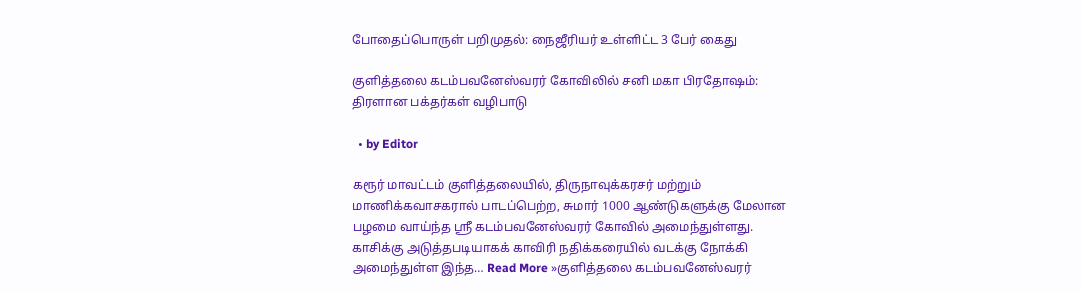போதைப்பொருள் பறிமுதல்: நைஜீரியர் உள்ளிட்ட 3 பேர் கைது

குளித்தலை கடம்பவனேஸ்வரர் கோவிலில் சனி மகா பிரதோஷம்: திரளான பக்தர்கள் வழிபாடு

  • by Editor

கரூர் மாவட்டம் குளித்தலையில், திருநாவுக்கரசர் மற்றும் மாணிக்கவாசகரால் பாடப்பெற்ற, சுமார் 1000 ஆண்டுகளுக்கு மேலான பழமை வாய்ந்த ஸ்ரீ கடம்பவனேஸ்வரர் கோவில் அமைந்துள்ளது. காசிக்கு அடுத்தபடியாகக் காவிரி நதிக்கரையில் வடக்கு நோக்கி அமைந்துள்ள இந்த… Read More »குளித்தலை கடம்பவனேஸ்வரர்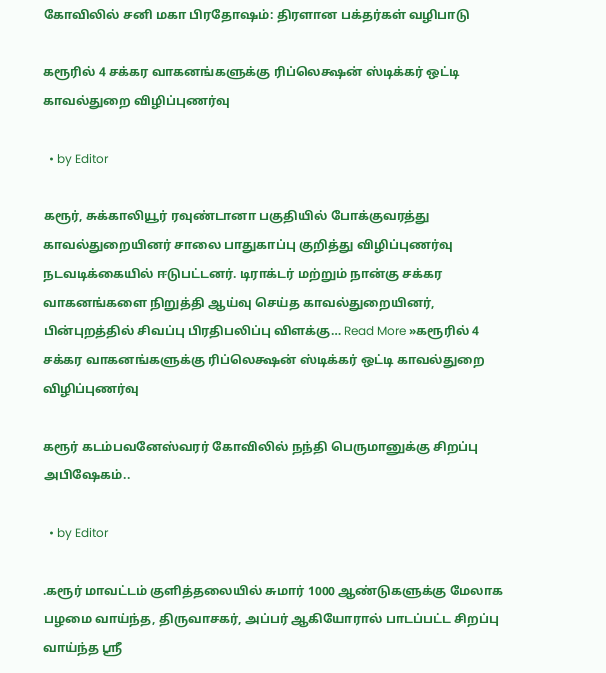கோவிலில் சனி மகா பிரதோஷம்: திரளான பக்தர்கள் வழிபாடு

கரூரில் 4 சக்கர வாகனங்களுக்கு ரிப்லெக்ஷன் ஸ்டிக்கர் ஒட்டி காவல்துறை விழிப்புணர்வு

  • by Editor

கரூர், சுக்காலியூர் ரவுண்டானா பகுதியில் போக்குவரத்து காவல்துறையினர் சாலை பாதுகாப்பு குறித்து விழிப்புணர்வு நடவடிக்கையில் ஈடுபட்டனர். டிராக்டர் மற்றும் நான்கு சக்கர வாகனங்களை நிறுத்தி ஆய்வு செய்த காவல்துறையினர், பின்புறத்தில் சிவப்பு பிரதிபலிப்பு விளக்கு… Read More »கரூரில் 4 சக்கர வாகனங்களுக்கு ரிப்லெக்ஷன் ஸ்டிக்கர் ஒட்டி காவல்துறை விழிப்புணர்வு

கரூர் கடம்பவனேஸ்வரர் கோவிலில் நந்தி பெருமானுக்கு சிறப்பு அபிஷேகம்..

  • by Editor

.கரூர் மாவட்டம் குளித்தலையில் சுமார் 1000 ஆண்டுகளுக்கு மேலாக பழமை வாய்ந்த, திருவாசகர், அப்பர் ஆகியோரால் பாடப்பட்ட சிறப்பு வாய்ந்த ஸ்ரீ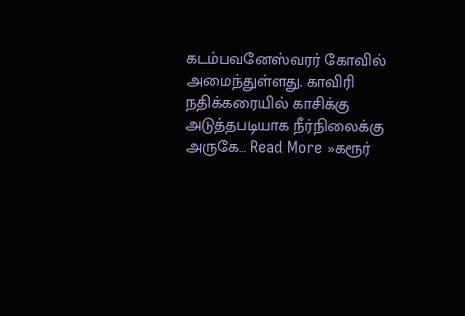கடம்பவனேஸ்வரர் கோவில் அமைந்துள்ளது. காவிரி நதிக்கரையில் காசிக்கு அடுத்தபடியாக நீர்நிலைக்கு அருகே… Read More »கரூர்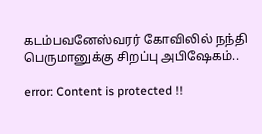கடம்பவனேஸ்வரர் கோவிலில் நந்தி பெருமானுக்கு சிறப்பு அபிஷேகம்..

error: Content is protected !!